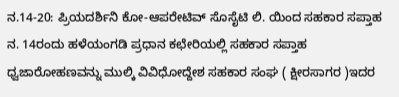ನ.14-20: ಪ್ರಿಯದರ್ಶಿನಿ ಕೋ-ಆಪರೇಟಿವ್ ಸೊಸೈಟಿ ಲಿ. ಯಿಂದ ಸಹಕಾರ ಸಪ್ತಾಹ
ನ. 14ರಂದು ಹಳೆಯಂಗಡಿ ಪ್ರಧಾನ ಕಛೇರಿಯಲ್ಲಿ ಸಹಕಾರ ಸಪ್ತಾಹ ಧ್ವಜಾರೋಹಣವನ್ನು ಮುಲ್ಕಿ ವಿವಿಧೋದ್ದೇಶ ಸಹಕಾರ ಸಂಘ ( ಕ್ಷೀರಸಾಗರ )ಇದರ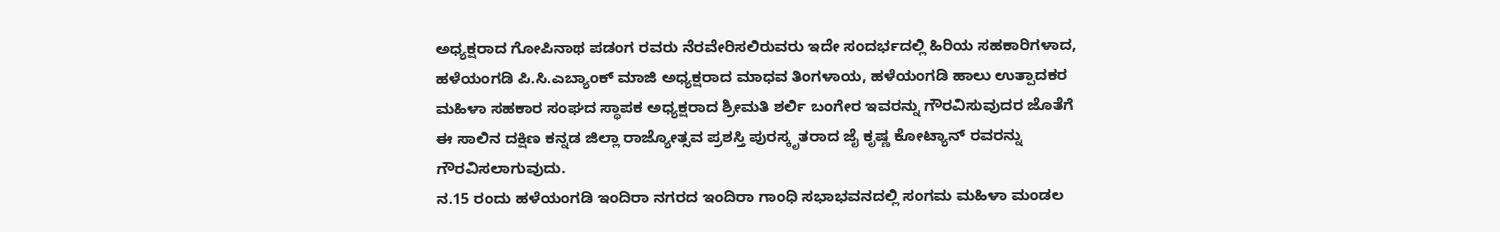ಅಧ್ಯಕ್ಷರಾದ ಗೋಪಿನಾಥ ಪಡಂಗ ರವರು ನೆರವೇರಿಸಲಿರುವರು ಇದೇ ಸಂದರ್ಭದಲ್ಲಿ ಹಿರಿಯ ಸಹಕಾರಿಗಳಾದ, ಹಳೆಯಂಗಡಿ ಪಿ.ಸಿ.ಎಬ್ಯಾಂಕ್ ಮಾಜಿ ಅಧ್ಯಕ್ಷರಾದ ಮಾಧವ ತಿಂಗಳಾಯ, ಹಳೆಯಂಗಡಿ ಹಾಲು ಉತ್ಪಾದಕರ ಮಹಿಳಾ ಸಹಕಾರ ಸಂಘದ ಸ್ಥಾಪಕ ಅಧ್ಯಕ್ಷರಾದ ಶ್ರೀಮತಿ ಶರ್ಲಿ ಬಂಗೇರ ಇವರನ್ನು ಗೌರವಿಸುವುದರ ಜೊತೆಗೆ ಈ ಸಾಲಿನ ದಕ್ಷಿಣ ಕನ್ನಡ ಜಿಲ್ಲಾ ರಾಜ್ಯೋತ್ಸವ ಪ್ರಶಸ್ತಿ ಪುರಸ್ಕೃತರಾದ ಜೈ ಕೃಷ್ಣ ಕೋಟ್ಯಾನ್ ರವರನ್ನು ಗೌರವಿಸಲಾಗುವುದು.
ನ.15 ರಂದು ಹಳೆಯಂಗಡಿ ಇಂದಿರಾ ನಗರದ ಇಂದಿರಾ ಗಾಂಧಿ ಸಭಾಭವನದಲ್ಲಿ ಸಂಗಮ ಮಹಿಳಾ ಮಂಡಲ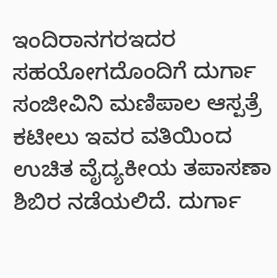ಇಂದಿರಾನಗರಇದರ ಸಹಯೋಗದೊಂದಿಗೆ ದುರ್ಗಾ ಸಂಜೀವಿನಿ ಮಣಿಪಾಲ ಆಸ್ಪತ್ರೆ ಕಟೀಲು ಇವರ ವತಿಯಿಂದ ಉಚಿತ ವೈದ್ಯಕೀಯ ತಪಾಸಣಾ ಶಿಬಿರ ನಡೆಯಲಿದೆ. ದುರ್ಗಾ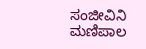ಸಂಜೀವಿನಿ ಮಣಿಪಾಲ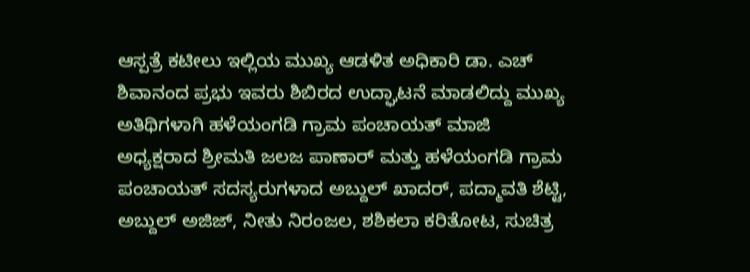ಆಸ್ಪತ್ರೆ ಕಟೀಲು ಇಲ್ಲಿಯ ಮುಖ್ಯ ಆಡಳಿತ ಅಧಿಕಾರಿ ಡಾ. ಎಚ್ ಶಿವಾನಂದ ಪ್ರಭು ಇವರು ಶಿಬಿರದ ಉದ್ಘಾಟನೆ ಮಾಡಲಿದ್ದು ಮುಖ್ಯ ಅತಿಥಿಗಳಾಗಿ ಹಳೆಯಂಗಡಿ ಗ್ರಾಮ ಪಂಚಾಯತ್ ಮಾಜಿ ಅಧ್ಯಕ್ಷರಾದ ಶ್ರೀಮತಿ ಜಲಜ ಪಾಣಾರ್ ಮತ್ತು ಹಳೆಯಂಗಡಿ ಗ್ರಾಮ ಪಂಚಾಯತ್ ಸದಸ್ಯರುಗಳಾದ ಅಬ್ದುಲ್ ಖಾದರ್, ಪದ್ಮಾವತಿ ಶೆಟ್ಟಿ, ಅಬ್ದುಲ್ ಅಜಿಜ್, ನೀತು ನಿರಂಜಲ, ಶಶಿಕಲಾ ಕರಿತೋಟ, ಸುಚಿತ್ರ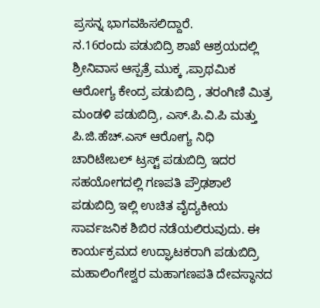ಪ್ರಸನ್ನ ಭಾಗವಹಿಸಲಿದ್ದಾರೆ.
ನ.16ರಂದು ಪಡುಬಿದ್ರಿ ಶಾಖೆ ಆಶ್ರಯದಲ್ಲಿ ಶ್ರೀನಿವಾಸ ಆಸ್ಪತ್ರೆ ಮುಕ್ಕ ,ಪ್ರಾಥಮಿಕ ಆರೋಗ್ಯ ಕೇಂದ್ರ ಪಡುಬಿದ್ರಿ , ತರಂಗಿಣಿ ಮಿತ್ರ ಮಂಡಳಿ ಪಡುಬಿದ್ರಿ, ಎಸ್.ಪಿ.ವಿ.ಪಿ ಮತ್ತು ಪಿ.ಜಿ.ಹೆಚ್.ಎಸ್ ಆರೋಗ್ಯ ನಿಧಿ ಚಾರಿಟೇಬಲ್ ಟ್ರಸ್ಟ್ ಪಡುಬಿದ್ರಿ ಇದರ ಸಹಯೋಗದಲ್ಲಿ ಗಣಪತಿ ಪ್ರೌಢಶಾಲೆ ಪಡುಬಿದ್ರಿ ಇಲ್ಲಿ ಉಚಿತ ವೈದ್ಯಕೀಯ ಸಾರ್ವಜನಿಕ ಶಿಬಿರ ನಡೆಯಲಿರುವುದು. ಈ ಕಾರ್ಯಕ್ರಮದ ಉದ್ಘಾಟಕರಾಗಿ ಪಡುಬಿದ್ರಿ ಮಹಾಲಿಂಗೇಶ್ವರ ಮಹಾಗಣಪತಿ ದೇವಸ್ಥಾನದ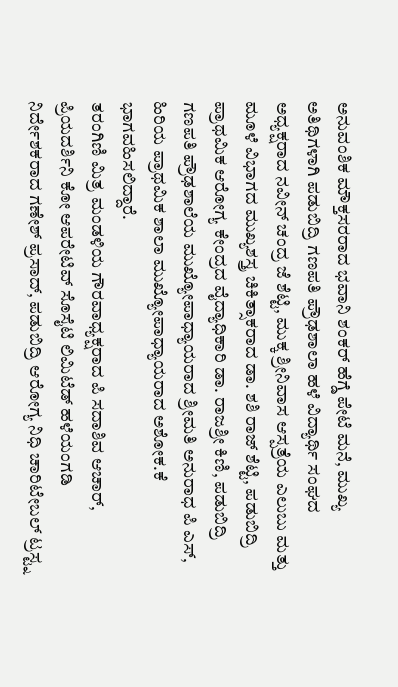ಅನುವಂಶಿಕ ಮೌಕ್ತಸರರಾದ ಭವಾನಿ ಶಂಕರ್ ಹೆಗ್ಡೆ ಪೇಟೆ ಮನೆ, ಮುಖ್ಯ ಅತಿಥಿಗಳಾಗಿ ಪಡುಬಿದ್ರಿ ಗಣಪತಿ ಪ್ರೌಢಶಾಲಾ ಹಳೆ ವಿದ್ಯಾರ್ಥಿ ಸಂಘದ ಅಧ್ಯಕ್ಷರಾದ ನವೀನ್ ಚಂದ್ರ ಜೆ ಶೆಟ್ಟಿ, ಮುಕ್ಕ ಶ್ರೀನಿವಾಸ ಆಸ್ಪತ್ರೆಯ ಎಲುಬು ಮತ್ತು ಮೂಳೆ ವಿಭಾಗದ ಮುಖ್ಯಶಸ್ತ್ರ ಚಿಕಿತ್ಸಾಕರಾದ ಡಾ. ಶಶಿ ರಾಜ್ ಶೆಟ್ಟಿ, ಪಡುಬಿದ್ರಿ ಪ್ರಾಥಮಿಕ ಆರೋಗ್ಯ ಕೇಂದ್ರದ ವೈದ್ಯಾಧಿಕಾರಿ ಡಾ. ರಾಜಶ್ರೀ ಕಿಣಿ, ಪಡುಬಿದ್ರಿ ಗಣಪತಿ ಪ್ರೌಢಶಾಲೆಯ ಮುಖ್ಯೋಪಾಧ್ಯಾಯರಾದ ಶ್ರೀಮತಿ ಅನುರಾಧ ಪಿ ಎಸ್, ಹಿರಿಯ ಪ್ರಾಥಮಿಕ ಶಾಲಾ ಮುಖ್ಯೋಪಾಧ್ಯಾಯರಾದ ಅಶೋಕ.ಕೆ ಭಾಗವಹಿಸಲಿದ್ದಾರೆ.
ತರಂಗಿಣಿ ಮಿತ್ರ ಮಂಡಳಿಯ ಗೌರವಾಧ್ಯಕ್ಷರಾದ ಪಿ ಸದಾಶಿವ ಆಚಾರ್, ಪ್ರಿಯದರ್ಶಿನಿ ಕೋ ಆಪರೇಟಿವ್ ಸೊಸೈಟಿ ಲಿಮಿಟೆಡ್ ಹಳೆಯಂಗಡಿ ನಿರ್ದೇಶಕರಾದ ಗಣೇಶ್ ಪ್ರಸಾದ್, ಪಡುಬಿದ್ರಿ ಆರೋಗ್ಯ ನಿಧಿ ಚಾರಿಟೇಬಲ್ ಟ್ರಸ್ಟ್ನ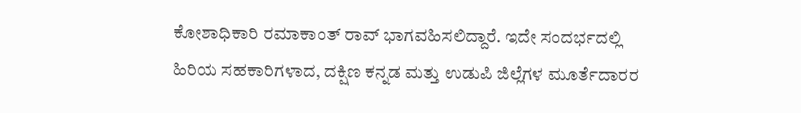ಕೋಶಾಧಿಕಾರಿ ರಮಾಕಾಂತ್ ರಾವ್ ಭಾಗವಹಿಸಲಿದ್ದಾರೆ. ಇದೇ ಸಂದರ್ಭದಲ್ಲಿ ಹಿರಿಯ ಸಹಕಾರಿಗಳಾದ, ದಕ್ಷಿಣ ಕನ್ನಡ ಮತ್ತು ಉಡುಪಿ ಜಿಲ್ಲೆಗಳ ಮೂರ್ತೆದಾರರ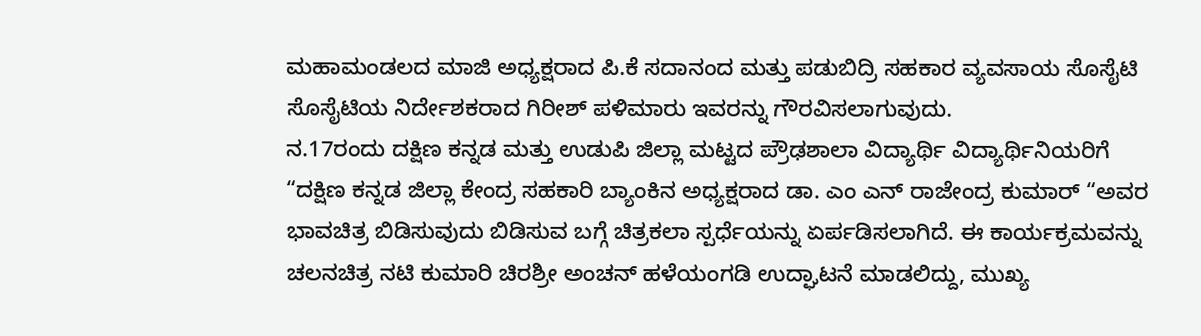ಮಹಾಮಂಡಲದ ಮಾಜಿ ಅಧ್ಯಕ್ಷರಾದ ಪಿ.ಕೆ ಸದಾನಂದ ಮತ್ತು ಪಡುಬಿದ್ರಿ ಸಹಕಾರ ವ್ಯವಸಾಯ ಸೊಸೈಟಿ ಸೊಸೈಟಿಯ ನಿರ್ದೇಶಕರಾದ ಗಿರೀಶ್ ಪಳಿಮಾರು ಇವರನ್ನು ಗೌರವಿಸಲಾಗುವುದು.
ನ.17ರಂದು ದಕ್ಷಿಣ ಕನ್ನಡ ಮತ್ತು ಉಡುಪಿ ಜಿಲ್ಲಾ ಮಟ್ಟದ ಪ್ರೌಢಶಾಲಾ ವಿದ್ಯಾರ್ಥಿ ವಿದ್ಯಾರ್ಥಿನಿಯರಿಗೆ “ದಕ್ಷಿಣ ಕನ್ನಡ ಜಿಲ್ಲಾ ಕೇಂದ್ರ ಸಹಕಾರಿ ಬ್ಯಾಂಕಿನ ಅಧ್ಯಕ್ಷರಾದ ಡಾ. ಎಂ ಎನ್ ರಾಜೇಂದ್ರ ಕುಮಾರ್ “ಅವರ ಭಾವಚಿತ್ರ ಬಿಡಿಸುವುದು ಬಿಡಿಸುವ ಬಗ್ಗೆ ಚಿತ್ರಕಲಾ ಸ್ಪರ್ಧೆಯನ್ನು ಏರ್ಪಡಿಸಲಾಗಿದೆ. ಈ ಕಾರ್ಯಕ್ರಮವನ್ನು ಚಲನಚಿತ್ರ ನಟಿ ಕುಮಾರಿ ಚಿರಶ್ರೀ ಅಂಚನ್ ಹಳೆಯಂಗಡಿ ಉದ್ಘಾಟನೆ ಮಾಡಲಿದ್ದು, ಮುಖ್ಯ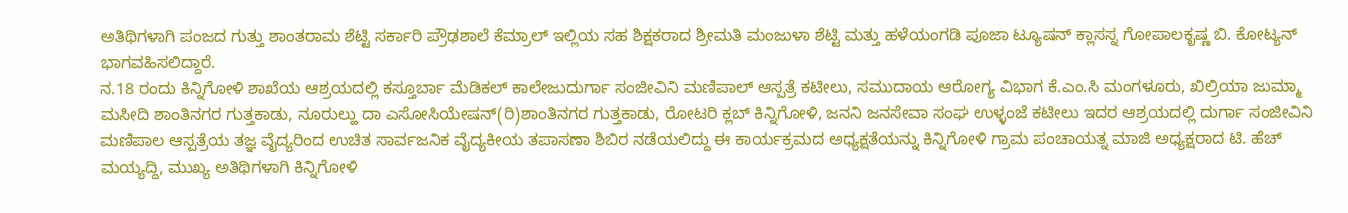ಅತಿಥಿಗಳಾಗಿ ಪಂಜದ ಗುತ್ತು ಶಾಂತರಾಮ ಶೆಟ್ಟಿ ಸರ್ಕಾರಿ ಪ್ರೌಢಶಾಲೆ ಕೆಮ್ರಾಲ್ ಇಲ್ಲಿಯ ಸಹ ಶಿಕ್ಷಕರಾದ ಶ್ರೀಮತಿ ಮಂಜುಳಾ ಶೆಟ್ಟಿ ಮತ್ತು ಹಳೆಯಂಗಡಿ ಪೂಜಾ ಟ್ಯೂಷನ್ ಕ್ಲಾಸಸ್ನ ಗೋಪಾಲಕೃಷ್ಣ ಬಿ. ಕೋಟ್ಯನ್ ಭಾಗವಹಿಸಲಿದ್ದಾರೆ.
ನ.18 ರಂದು ಕಿನ್ನಿಗೋಳಿ ಶಾಖೆಯ ಆಶ್ರಯದಲ್ಲಿ ಕಸ್ತೂರ್ಬಾ ಮೆಡಿಕಲ್ ಕಾಲೇಜುದುರ್ಗಾ ಸಂಜೀವಿನಿ ಮಣಿಪಾಲ್ ಆಸ್ಪತ್ರೆ ಕಟೀಲು, ಸಮುದಾಯ ಆರೋಗ್ಯ ವಿಭಾಗ ಕೆ.ಎಂ.ಸಿ ಮಂಗಳೂರು, ಖಿಲ್ರಿಯಾ ಜುಮ್ಮಾ ಮಸೀದಿ ಶಾಂತಿನಗರ ಗುತ್ತಕಾಡು, ನೂರುಲ್ಹು ದಾ ಎಸೋಸಿಯೇಷನ್(ರಿ)ಶಾಂತಿನಗರ ಗುತ್ತಕಾಡು, ರೋಟರಿ ಕ್ಲಬ್ ಕಿನ್ನಿಗೋಳಿ, ಜನನಿ ಜನಸೇವಾ ಸಂಘ ಉಳ್ಳಂಜೆ ಕಟೀಲು ಇದರ ಆಶ್ರಯದಲ್ಲಿ ದುರ್ಗಾ ಸಂಜೀವಿನಿ ಮಣಿಪಾಲ ಆಸ್ಪತ್ರೆಯ ತಜ್ಞ ವೈದ್ಯರಿಂದ ಉಚಿತ ಸಾರ್ವಜನಿಕ ವೈದ್ಯಕೀಯ ತಪಾಸಣಾ ಶಿಬಿರ ನಡೆಯಲಿದ್ದು ಈ ಕಾರ್ಯಕ್ರಮದ ಅಧ್ಯಕ್ಷತೆಯನ್ನು ಕಿನ್ನಿಗೋಳಿ ಗ್ರಾಮ ಪಂಚಾಯತ್ನ ಮಾಜಿ ಅಧ್ಯಕ್ಷರಾದ ಟಿ. ಹೆಚ್ ಮಯ್ಯದ್ದಿ, ಮುಖ್ಯ ಅತಿಥಿಗಳಾಗಿ ಕಿನ್ನಿಗೋಳಿ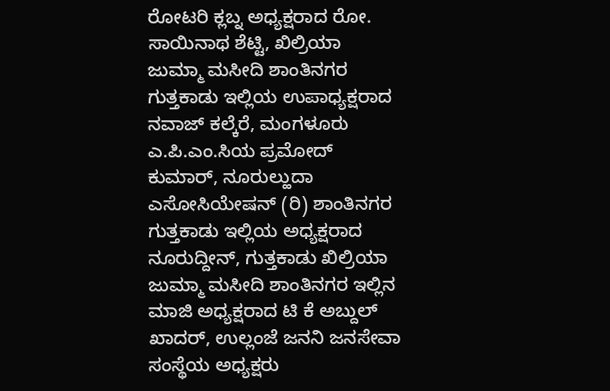ರೋಟರಿ ಕ್ಲಬ್ನ ಅಧ್ಯಕ್ಷರಾದ ರೋ. ಸಾಯಿನಾಥ ಶೆಟ್ಟಿ, ಖಿಲ್ರಿಯಾ ಜುಮ್ಮಾ ಮಸೀದಿ ಶಾಂತಿನಗರ ಗುತ್ತಕಾಡು ಇಲ್ಲಿಯ ಉಪಾಧ್ಯಕ್ಷರಾದ ನವಾಜ್ ಕಲ್ಕೆರೆ, ಮಂಗಳೂರು ಎ.ಪಿ.ಎಂ.ಸಿಯ ಪ್ರಮೋದ್ ಕುಮಾರ್, ನೂರುಲ್ಹುದಾ ಎಸೋಸಿಯೇಷನ್ (ರಿ) ಶಾಂತಿನಗರ ಗುತ್ತಕಾಡು ಇಲ್ಲಿಯ ಅಧ್ಯಕ್ಷರಾದ ನೂರುದ್ದೀನ್, ಗುತ್ತಕಾಡು ಖಿಲ್ರಿಯಾ ಜುಮ್ಮಾ ಮಸೀದಿ ಶಾಂತಿನಗರ ಇಲ್ಲಿನ ಮಾಜಿ ಅಧ್ಯಕ್ಷರಾದ ಟಿ ಕೆ ಅಬ್ದುಲ್ ಖಾದರ್, ಉಲ್ಲಂಜೆ ಜನನಿ ಜನಸೇವಾ ಸಂಸ್ಥೆಯ ಅಧ್ಯಕ್ಷರು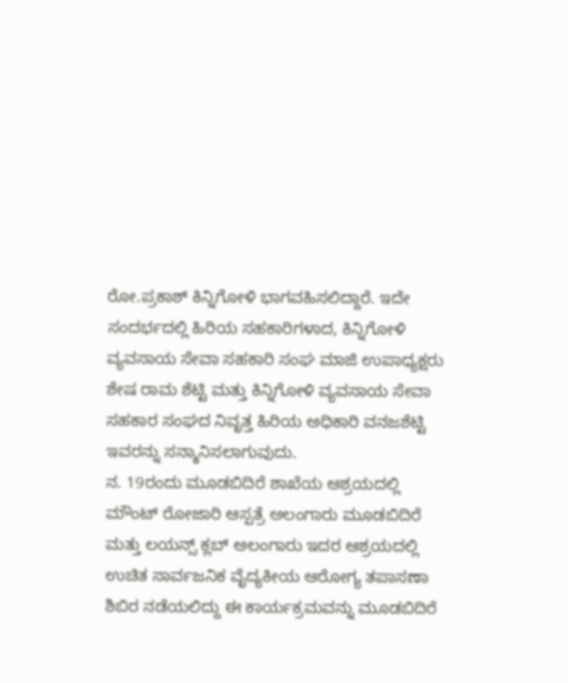ರೋ.ಪ್ರಕಾಶ್ ಕಿನ್ನಿಗೋಳಿ ಭಾಗವಹಿಸಲಿದ್ದಾರೆ. ಇದೇ ಸಂದರ್ಭದಲ್ಲಿ ಹಿರಿಯ ಸಹಕಾರಿಗಳಾದ, ಕಿನ್ನಿಗೋಳಿ ವ್ಯವಸಾಯ ಸೇವಾ ಸಹಕಾರಿ ಸಂಘ ಮಾಜಿ ಉಪಾಧ್ಯಕ್ಷರು ಶೇಷ ರಾಮ ಶೆಟ್ಟಿ ಮತ್ತು ಕಿನ್ನಿಗೋಳಿ ವ್ಯವಸಾಯ ಸೇವಾ ಸಹಕಾರ ಸಂಘದ ನಿವೃತ್ತ ಹಿರಿಯ ಅಧಿಕಾರಿ ವನಜಶೆಟ್ಟಿ ಇವರನ್ನು ಸನ್ಮಾನಿಸಲಾಗುವುದು.
ನ. 19ರಂದು ಮೂಡಬಿದಿರೆ ಶಾಖೆಯ ಆಶ್ರಯದಲ್ಲಿ ಮೌಂಟ್ ರೋಜಾರಿ ಆಸ್ಪತ್ರೆ ಅಲಂಗಾರು ಮೂಡಬಿದಿರೆ ಮತ್ತು ಲಯನ್ಸ್ ಕ್ಲಬ್ ಅಲಂಗಾರು ಇದರ ಆಶ್ರಯದಲ್ಲಿ ಉಚಿತ ಸಾರ್ವಜನಿಕ ವೈದ್ಯಕೀಯ ಆರೋಗ್ಯ ತಪಾಸಣಾ ಶಿಬಿರ ನಡೆಯಲಿದ್ದು ಈ ಕಾರ್ಯಕ್ರಮವನ್ನು ಮೂಡಬಿದಿರೆ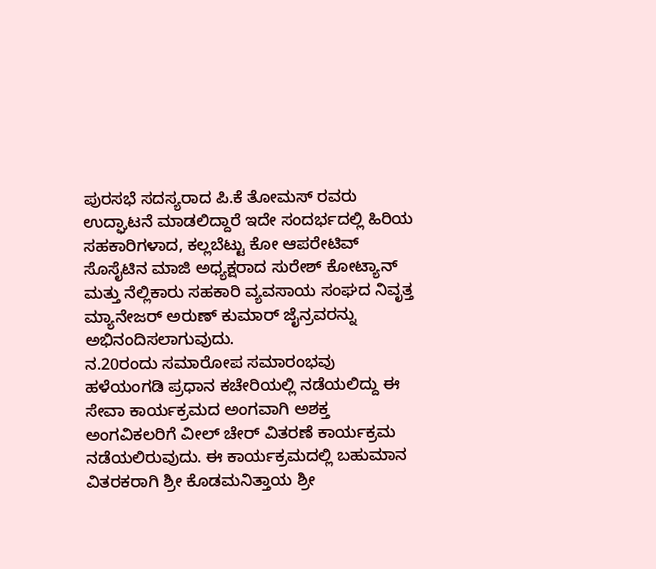ಪುರಸಭೆ ಸದಸ್ಯರಾದ ಪಿ.ಕೆ ತೋಮಸ್ ರವರು ಉದ್ಘಾಟನೆ ಮಾಡಲಿದ್ದಾರೆ ಇದೇ ಸಂದರ್ಭದಲ್ಲಿ ಹಿರಿಯ ಸಹಕಾರಿಗಳಾದ, ಕಲ್ಲಬೆಟ್ಟು ಕೋ ಆಪರೇಟಿವ್ ಸೊಸೈಟಿನ ಮಾಜಿ ಅಧ್ಯಕ್ಷರಾದ ಸುರೇಶ್ ಕೋಟ್ಯಾನ್ ಮತ್ತು ನೆಲ್ಲಿಕಾರು ಸಹಕಾರಿ ವ್ಯವಸಾಯ ಸಂಘದ ನಿವೃತ್ತ ಮ್ಯಾನೇಜರ್ ಅರುಣ್ ಕುಮಾರ್ ಜೈನ್ರವರನ್ನು ಅಭಿನಂದಿಸಲಾಗುವುದು.
ನ.20ರಂದು ಸಮಾರೋಪ ಸಮಾರಂಭವು ಹಳೆಯಂಗಡಿ ಪ್ರಧಾನ ಕಚೇರಿಯಲ್ಲಿ ನಡೆಯಲಿದ್ದು ಈ ಸೇವಾ ಕಾರ್ಯಕ್ರಮದ ಅಂಗವಾಗಿ ಅಶಕ್ತ ಅಂಗವಿಕಲರಿಗೆ ವೀಲ್ ಚೇರ್ ವಿತರಣೆ ಕಾರ್ಯಕ್ರಮ ನಡೆಯಲಿರುವುದು. ಈ ಕಾರ್ಯಕ್ರಮದಲ್ಲಿ ಬಹುಮಾನ ವಿತರಕರಾಗಿ ಶ್ರೀ ಕೊಡಮನಿತ್ತಾಯ ಶ್ರೀ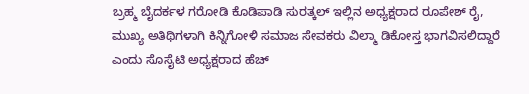ಬ್ರಹ್ಮ ಬೈದರ್ಕಳ ಗರೋಡಿ ಕೊಡಿಪಾಡಿ ಸುರತ್ಕಲ್ ಇಲ್ಲಿನ ಅಧ್ಯಕ್ಷರಾದ ರೂಪೇಶ್ ರೈ, ಮುಖ್ಯ ಅತಿಥಿಗಳಾಗಿ ಕಿನ್ನಿಗೋಳಿ ಸಮಾಜ ಸೇವಕರು ವಿಲ್ಮಾ ಡಿಕೋಸ್ತ ಭಾಗವಿಸಲಿದ್ದಾರೆ ಎಂದು ಸೊಸೈಟಿ ಅಧ್ಯಕ್ಷರಾದ ಹೆಚ್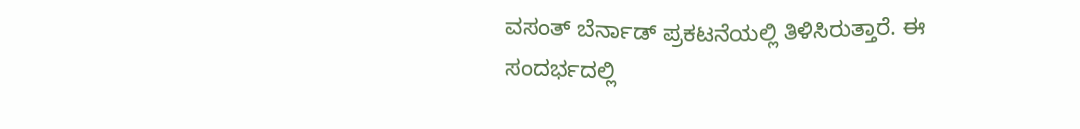ವಸಂತ್ ಬೆರ್ನಾಡ್ ಪ್ರಕಟನೆಯಲ್ಲಿ ತಿಳಿಸಿರುತ್ತಾರೆ. ಈ ಸಂದರ್ಭದಲ್ಲಿ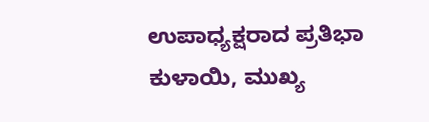ಉಪಾಧ್ಯಕ್ಷರಾದ ಪ್ರತಿಭಾ ಕುಳಾಯಿ, ಮುಖ್ಯ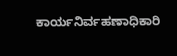ಕಾರ್ಯನಿರ್ವಹಣಾಧಿಕಾರಿ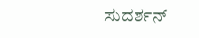ಸುದರ್ಶನ್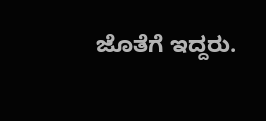ಜೊತೆಗೆ ಇದ್ದರು.